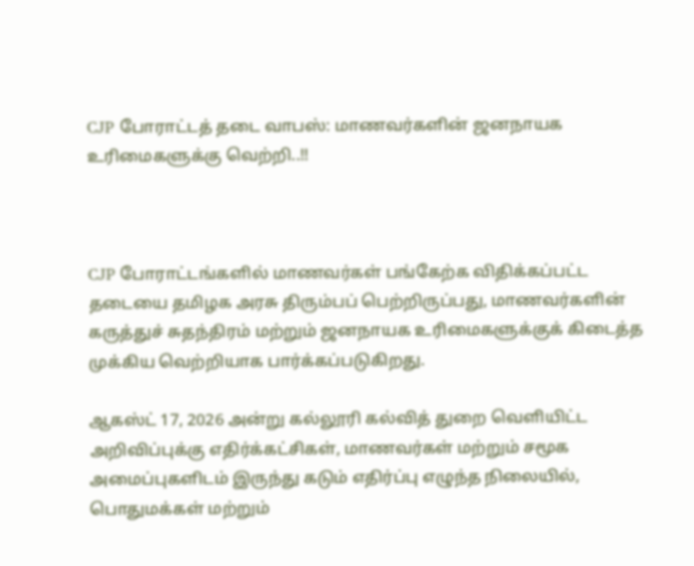CJP போராட்டத் தடை வாபஸ்: மாணவர்களின் ஜனநாயக உரிமைகளுக்கு வெற்றி..!!



CJP போராட்டங்களில் மாணவர்கள் பங்கேற்க விதிக்கப்பட்ட தடையை தமிழக அரசு திரும்பப் பெற்றிருப்பது, மாணவர்களின் கருத்துச் சுதந்திரம் மற்றும் ஜனநாயக உரிமைகளுக்குக் கிடைத்த முக்கிய வெற்றியாக பார்க்கப்படுகிறது.

ஆகஸ்ட் 17, 2026 அன்று கல்லூரி கல்வித் துறை வெளியிட்ட அறிவிப்புக்கு எதிர்க்கட்சிகள், மாணவர்கள் மற்றும் சமூக அமைப்புகளிடம் இருந்து கடும் எதிர்ப்பு எழுந்த நிலையில், பொதுமக்கள் மற்றும்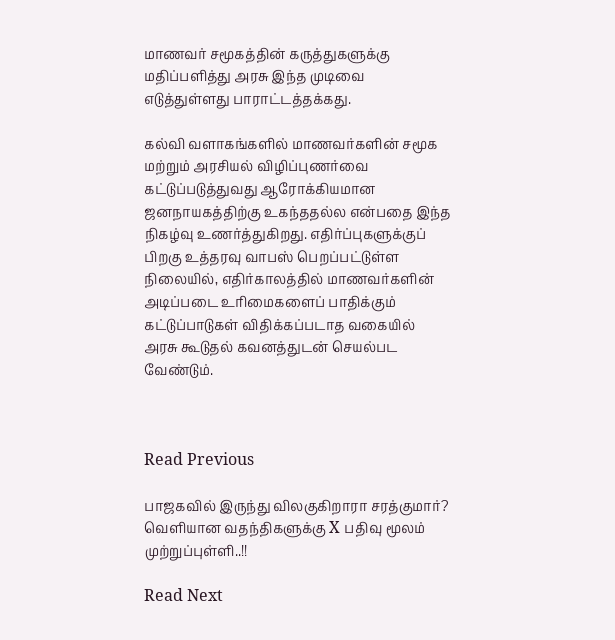மாணவர் சமூகத்தின் கருத்துகளுக்கு மதிப்பளித்து அரசு இந்த முடிவை எடுத்துள்ளது பாராட்டத்தக்கது.

கல்வி வளாகங்களில் மாணவர்களின் சமூக மற்றும் அரசியல் விழிப்புணர்வை கட்டுப்படுத்துவது ஆரோக்கியமான ஜனநாயகத்திற்கு உகந்ததல்ல என்பதை இந்த நிகழ்வு உணர்த்துகிறது. எதிர்ப்புகளுக்குப் பிறகு உத்தரவு வாபஸ் பெறப்பட்டுள்ள நிலையில், எதிர்காலத்தில் மாணவர்களின் அடிப்படை உரிமைகளைப் பாதிக்கும் கட்டுப்பாடுகள் விதிக்கப்படாத வகையில் அரசு கூடுதல் கவனத்துடன் செயல்பட வேண்டும்.



Read Previous

பாஜகவில் இருந்து விலகுகிறாரா சரத்குமார்? வெளியான வதந்திகளுக்கு X பதிவு மூலம் முற்றுப்புள்ளி..!!

Read Next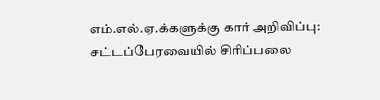எம்.எல்.ஏ.க்களுக்கு கார் அறிவிப்பு: சட்டப்பேரவையில் சிரிப்பலை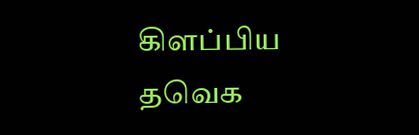கிளப்பிய தவெக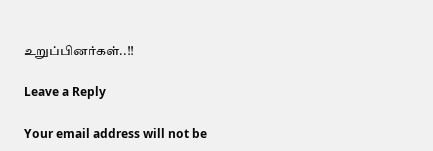உறுப்பினர்கள்..!!

Leave a Reply

Your email address will not be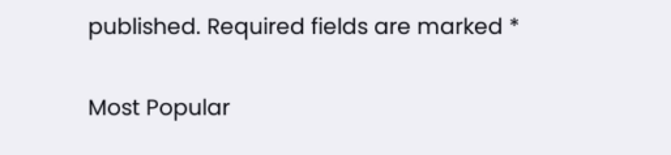published. Required fields are marked *

Most Popular